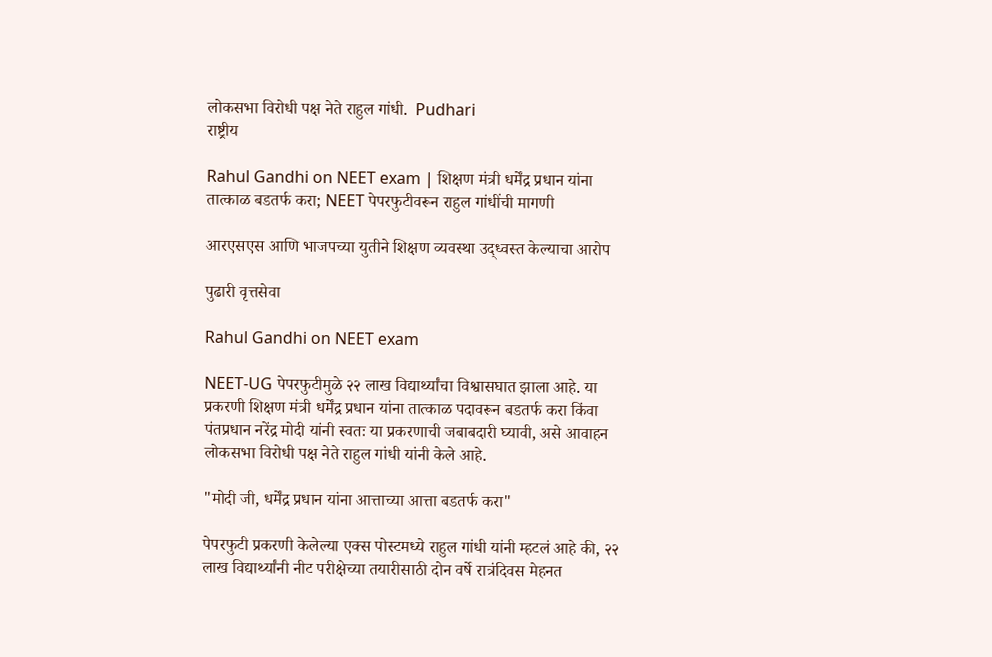लोकसभा विरोधी पक्ष नेते राहुल गांधी.  Pudhari
राष्ट्रीय

Rahul Gandhi on NEET exam | शिक्षण मंत्री धर्मेंद्र प्रधान यांना तात्काळ बडतर्फ करा; NEET पेपरफुटीवरून राहुल गांधींची मागणी

आरएसएस आणि भाजपच्या युतीने शिक्षण व्यवस्था उद्ध्वस्त केल्‍याचा आरोप

पुढारी वृत्तसेवा

Rahul Gandhi on NEET exam

NEET-UG पेपरफुटीमुळे २२ लाख विद्यार्थ्यांचा विश्वासघात झाला आहे. या प्रकरणी शिक्षण मंत्री धर्मेंद्र प्रधान यांना तात्काळ पदावरून बडतर्फ करा किंवा पंतप्रधान नरेंद्र मोदी यांनी स्वतः या प्रकरणाची जबाबदारी घ्यावी, असे आवाहन लोकसभा विरोधी पक्ष नेते राहुल गांधी यांनी केले आहे.

"मोदी जी, धर्मेंद्र प्रधान यांना आत्ताच्या आत्ता बडतर्फ करा"

पेपरफुटी प्रकरणी केलेल्‍या एक्‍स पोस्‍टमध्‍ये राहुल गांधी यांनी म्‍हटलं आहे की, २२ लाख विद्यार्थ्यांनी नीट परीक्षेच्या तयारीसाठी दोन वर्षे रात्रंदिवस मेहनत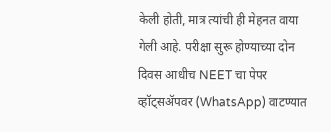केली होती, मात्र त्यांची ही मेहनत वाया गेली आहे. परीक्षा सुरू होण्याच्या दोन दिवस आधीच NEET चा पेपर व्हॉट्सॲपवर (WhatsApp) वाटण्यात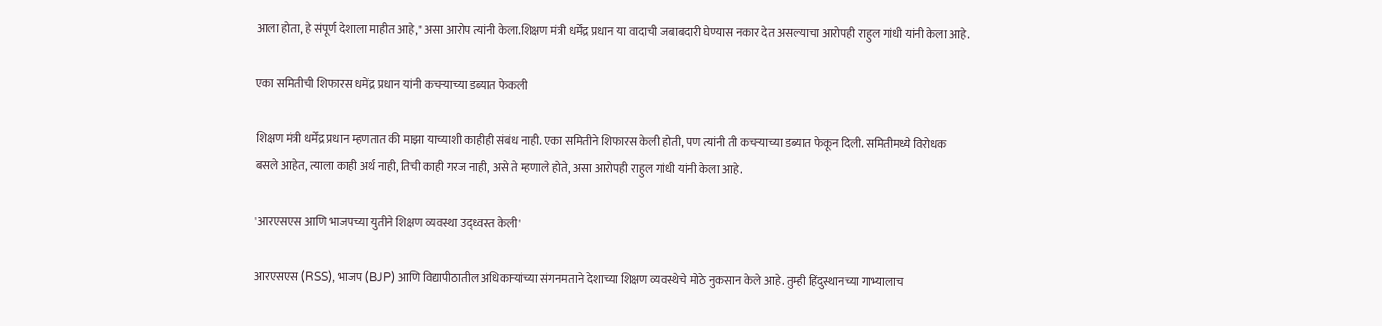आला होता, हे संपूर्ण देशाला माहीत आहे," असा आरोप त्यांनी केला.शिक्षण मंत्री धर्मेंद्र प्रधान या वादाची जबाबदारी घेण्यास नकार देत असल्याचा आरोपही राहुल गांधी यांनी केला आहे.

एका समितीची शिफारस धमेंद्र प्रधान यांनी कचर्‍याच्‍या डब्‍यात फेकली

शिक्षण मंत्री धर्मेंद्र प्रधान म्हणतात की माझा याच्याशी काहीही संबंध नाही. एका समितीने शिफारस केली होती, पण त्यांनी ती कचऱ्याच्या डब्यात फेकून दिली. समितीमध्ये विरोधक बसले आहेत, त्याला काही अर्थ नाही, तिची काही गरज नाही, असे ते म्‍हणाले होते, असा आरोपही राहुल गांधी यांनी केला आहे.

'आरएसएस आणि भाजपच्या युतीने शिक्षण व्यवस्था उद्ध्वस्त केली'

आरएसएस (RSS), भाजप (BJP) आणि विद्यापीठातील अधिकाऱ्यांच्या संगनमताने देशाच्या शिक्षण व्यवस्थेचे मोठे नुकसान केले आहे. तुम्ही हिंदुस्थानच्या गाभ्यालाच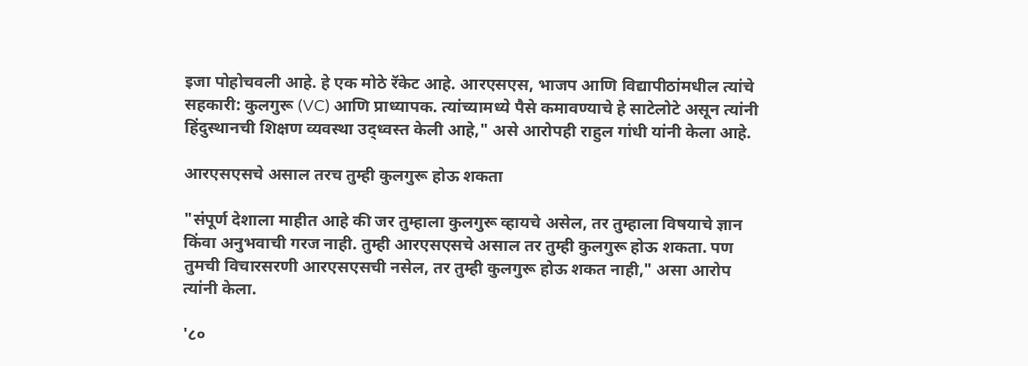इजा पोहोचवली आहे. हे एक मोठे रॅकेट आहे. आरएसएस, भाजप आणि विद्यापीठांमधील त्यांचे सहकारी: कुलगुरू (VC) आणि प्राध्यापक. त्यांच्यामध्ये पैसे कमावण्याचे हे साटेलोटे असून त्यांनी हिंदुस्थानची शिक्षण व्यवस्था उद्ध्वस्त केली आहे," असे आरोपही राहुल गांधी यांनी केला आहे.

आरएसएसचे असाल तरच तुम्ही कुलगुरू होऊ शकता

"संपूर्ण देशाला माहीत आहे की जर तुम्हाला कुलगुरू व्हायचे असेल, तर तुम्हाला विषयाचे ज्ञान किंवा अनुभवाची गरज नाही. तुम्ही आरएसएसचे असाल तर तुम्ही कुलगुरू होऊ शकता. पण तुमची विचारसरणी आरएसएसची नसेल, तर तुम्ही कुलगुरू होऊ शकत नाही," असा आरोप त्यांनी केला.

'८०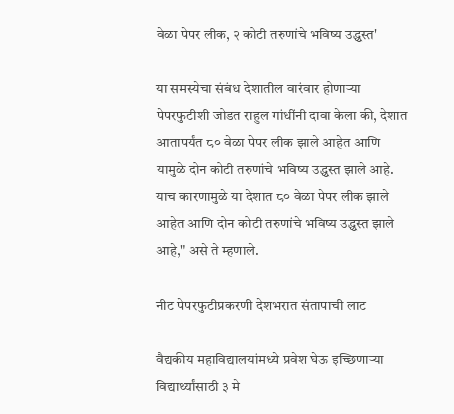वेळा पेपर लीक, २ कोटी तरुणांचे भविष्य उद्ध्वस्त'

या समस्येचा संबंध देशातील वारंवार होणाऱ्या पेपरफुटीशी जोडत राहुल गांधींनी दावा केला की, देशात आतापर्यंत ८० वेळा पेपर लीक झाले आहेत आणि यामुळे दोन कोटी तरुणांचे भविष्य उद्ध्वस्त झाले आहे. याच कारणामुळे या देशात ८० वेळा पेपर लीक झाले आहेत आणि दोन कोटी तरुणांचे भविष्य उद्ध्वस्त झाले आहे," असे ते म्हणाले.

नीट पेपरफुटीप्रकरणी देशभरात संतापाची लाट

वैद्यकीय महाविद्यालयांमध्ये प्रवेश घेऊ इच्छिणाऱ्या विद्यार्थ्यांसाठी ३ मे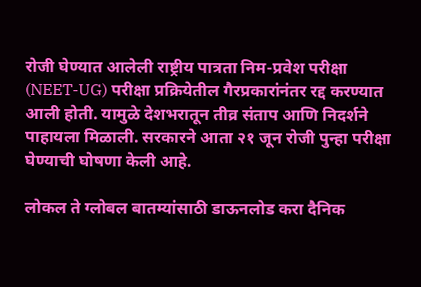रोजी घेण्यात आलेली राष्ट्रीय पात्रता निम-प्रवेश परीक्षा (NEET-UG) परीक्षा प्रक्रियेतील गैरप्रकारांनंतर रद्द करण्यात आली होती. यामुळे देशभरातून तीव्र संताप आणि निदर्शने पाहायला मिळाली. सरकारने आता २१ जून रोजी पुन्हा परीक्षा घेण्याची घोषणा केली आहे.

लोकल ते ग्लोबल बातम्यांसाठी डाऊनलोड करा दैनिक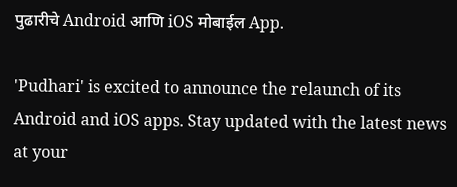पुढारीचे Android आणि iOS मोबाईल App.

'Pudhari' is excited to announce the relaunch of its Android and iOS apps. Stay updated with the latest news at your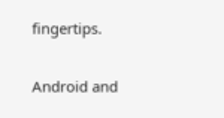fingertips.

Android and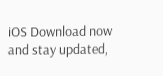iOS Download now and stay updated,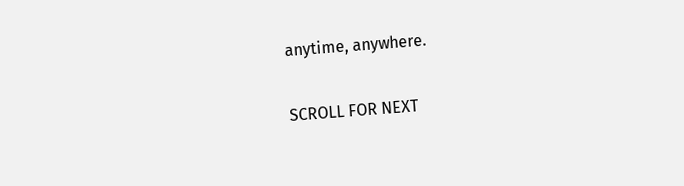anytime, anywhere.

SCROLL FOR NEXT